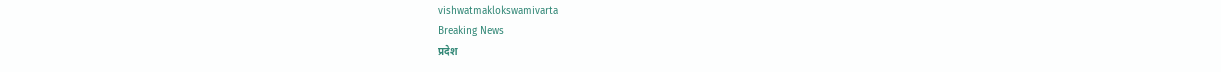vishwatmaklokswamivarta
Breaking News
प्रदेश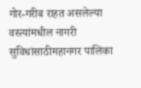गोर-गरीब राहत असलेल्या वस्त्यांमधील नागरी सुविधांसाठीमहानगर पालिका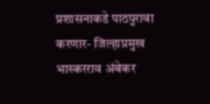प्रशासनाकडे पाठपुरावा करणार- जिल्हाप्रमुख भास्करराव अंबेकर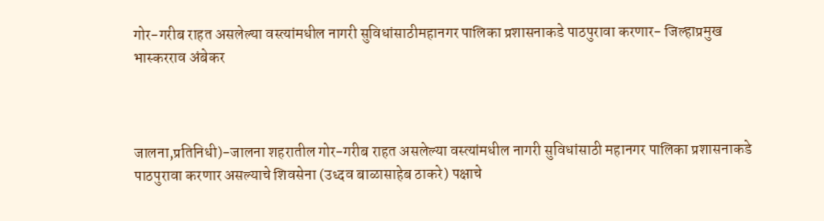गोर-गरीब राहत असलेल्या वस्त्यांमधील नागरी सुविधांसाठीमहानगर पालिका प्रशासनाकडे पाठपुरावा करणार- जिल्हाप्रमुख भास्करराव अंबेकर



जालना,प्रतिनिधी)-जालना शहरातील गोर-गरीब राहत असलेल्या वस्त्यांमधील नागरी सुविधांसाठी महानगर पालिका प्रशासनाकडे पाठपुरावा करणार असल्याचे शिवसेना (उध्दव बाळासाहेब ठाकरे) पक्षाचे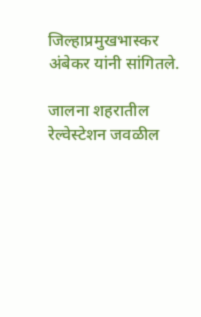जिल्हाप्रमुखभास्कर अंबेकर यांनी सांगितले.

जालना शहरातील रेल्वेस्टेशन जवळील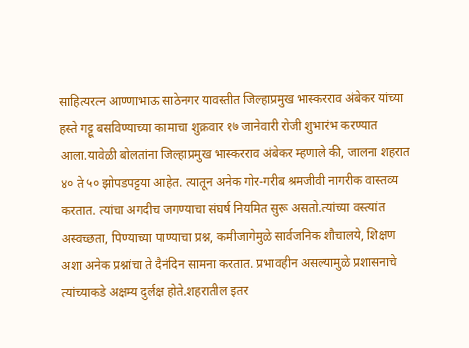साहित्यरत्न आण्णाभाऊ साठेनगर यावस्तीत जिल्हाप्रमुख भास्करराव अंबेकर यांच्या हस्ते गट्टू बसविण्याच्या कामाचा शुक्रवार १७ जानेवारी रोजी शुभारंभ करण्यात आला.यावेळी बोलतांना जिल्हाप्रमुख भास्करराव अंबेकर म्हणाले की, जालना शहरात ४० ते ५० झोपडपट्टया आहेत. त्यातून अनेक गोर-गरीब श्रमजीवी नागरीक वास्तव्य करतात. त्यांचा अगदीच जगण्याचा संघर्ष नियमित सुरू असतो.त्यांच्या वस्त्यांत अस्वच्छता, पिण्याच्या पाण्याचा प्रश्न, कमीजागेमुळे सार्वजनिक शौचालये, शिक्षण अशा अनेक प्रश्नांचा ते दैनंदिन सामना करतात. प्रभावहीन असल्यामुळे प्रशासनाचे त्यांच्याकडे अक्षम्य दुर्लक्ष होते.शहरातील इतर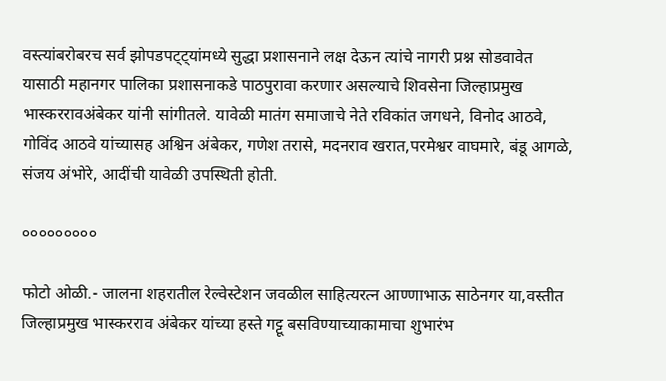वस्त्यांबरोबरच सर्व झोपडपट्ट्यांमध्ये सुद्धा प्रशासनाने लक्ष देऊन त्यांचे नागरी प्रश्न सोडवावेत यासाठी महानगर पालिका प्रशासनाकडे पाठपुरावा करणार असल्याचे शिवसेना जिल्हाप्रमुख भास्कररावअंबेकर यांनी सांगीतले. यावेळी मातंग समाजाचे नेते रविकांत जगधने, विनोद आठवे, गोविंद आठवे यांच्यासह अश्विन अंबेकर, गणेश तरासे, मदनराव खरात,परमेश्वर वाघमारे, बंडू आगळे, संजय अंभोरे, आदींची यावेळी उपस्थिती होती.

०००००००००

फोटो ओळी.- जालना शहरातील रेल्वेस्टेशन जवळील साहित्यरत्न आण्णाभाऊ साठेनगर या,वस्तीत जिल्हाप्रमुख भास्करराव अंबेकर यांच्या हस्ते गट्टू बसविण्याच्याकामाचा शुभारंभ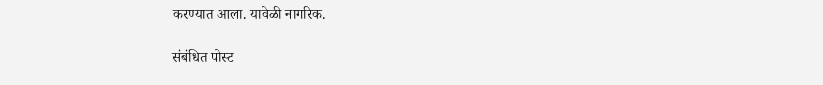करण्यात आला. यावेळी नागरिक.

संबंधित पोस्ट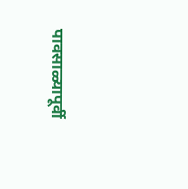पावसाळ्यापूर्वी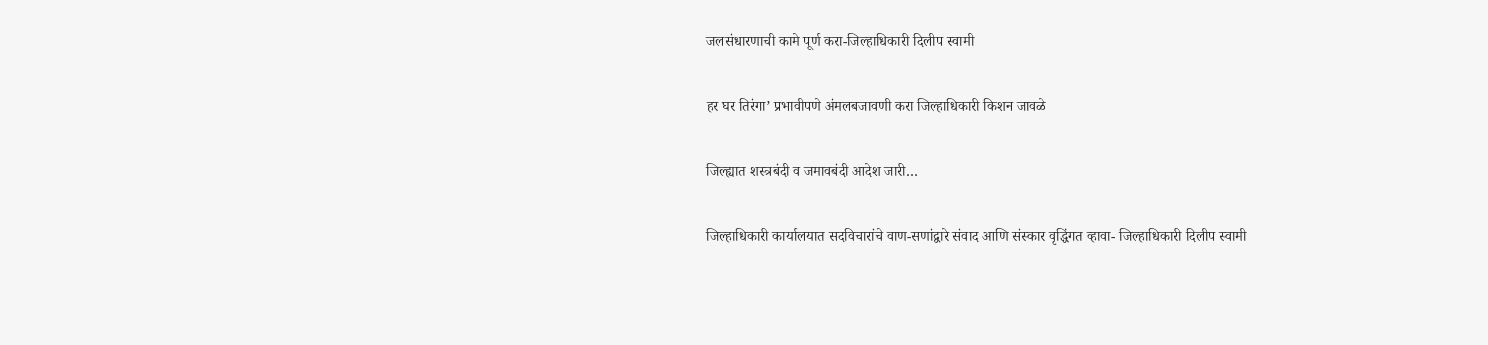जलसंधारणाची कामे पूर्ण करा-जिल्हाधिकारी दिलीप स्वामी

हर घर तिरंगा’ प्रभावीपणे अंमलबजावणी करा जिल्हाधिकारी किशन जावळे

जिल्ह्यात शस्त्रबंदी व जमावबंदी आदेश जारी…

जिल्हाधिकारी कार्यालयात सदविचारांचे वाण-सणांद्वारे संवाद आणि संस्कार वृद्धिंगत व्हावा- जिल्हाधिकारी दिलीप स्वामी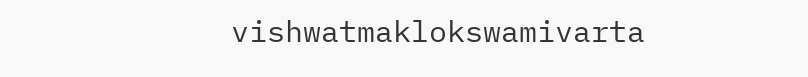vishwatmaklokswamivarta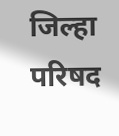जिल्हा परिषद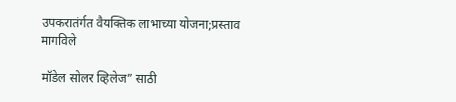उपकरातंर्गत वैयक्तिक लाभाच्या योजना;प्रस्ताव मागविले

मॉडेल सोलर व्हिलेज” साठी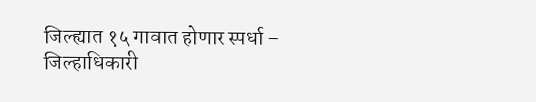जिल्ह्यात १५ गावात होणार स्पर्धा – जिल्हाधिकारी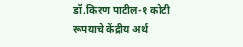डॉ.किरण पाटील-१ कोटी रूपयाचे केंद्रीय अर्थ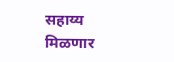सहाय्य मिळणार